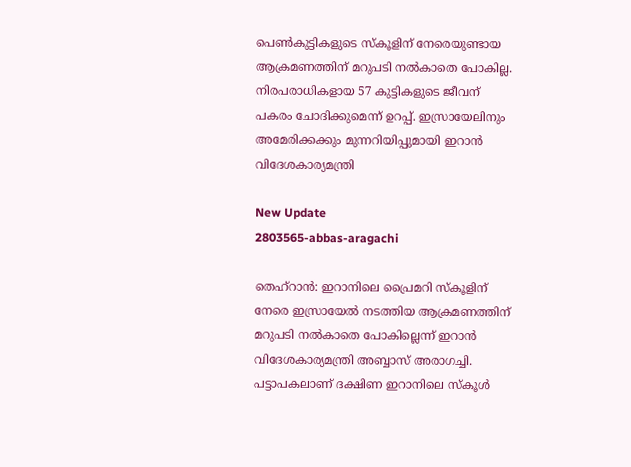പെൺകുട്ടികളുടെ സ്കൂളിന് നേരെയുണ്ടായ ആക്രമണത്തിന് മറുപടി നൽകാതെ പോകില്ല. നിരപരാധികളായ 57 കുട്ടികളുടെ ജീവന് പകരം ചോദിക്കുമെന്ന് ഉറപ്പ്. ഇസ്രായേലിനും അമേരിക്കക്കും മുന്നറിയിപ്പുമായി ഇറാൻ വിദേശകാര്യമന്ത്രി

New Update
2803565-abbas-aragachi

തെഹ്റാൻ: ഇറാനിലെ പ്രൈമറി സ്കൂളിന് നേരെ ഇസ്രായേൽ നടത്തിയ ആക്രമണത്തിന് മറുപടി നൽകാതെ പോകില്ലെന്ന് ഇറാൻ വിദേശകാര്യമന്ത്രി അബ്ബാസ് അരാഗച്ചി. പട്ടാപകലാണ് ദക്ഷിണ ഇറാനിലെ സ്കൂൾ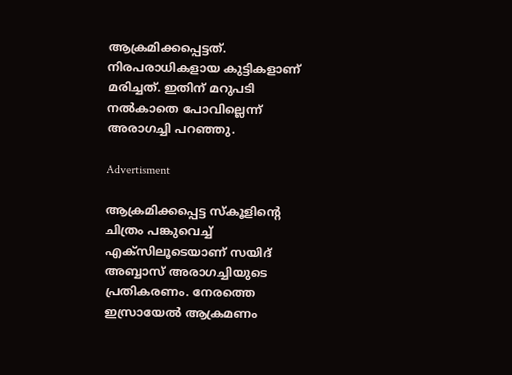ആക്രമിക്കപ്പെട്ടത്. നിരപരാധികളായ കുട്ടികളാണ് മരിച്ചത്. ഇതിന് മറുപടി നൽകാതെ പോവില്ലെന്ന് അരാഗച്ചി പറഞ്ഞു.

Advertisment

ആക്രമിക്കപ്പെട്ട സ്കൂളിന്റെ ചിത്രം പങ്കുവെച്ച് എക്സിലൂടെയാണ് സയിദ് അബ്ബാസ് അരാഗച്ചിയുടെ പ്രതികരണം. നേരത്തെ ഇസ്രായേൽ ആക്രമണം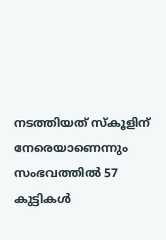നടത്തിയത് സ്കൂളിന് നേരെയാണെന്നും സംഭവത്തിൽ 57 കുട്ടികൾ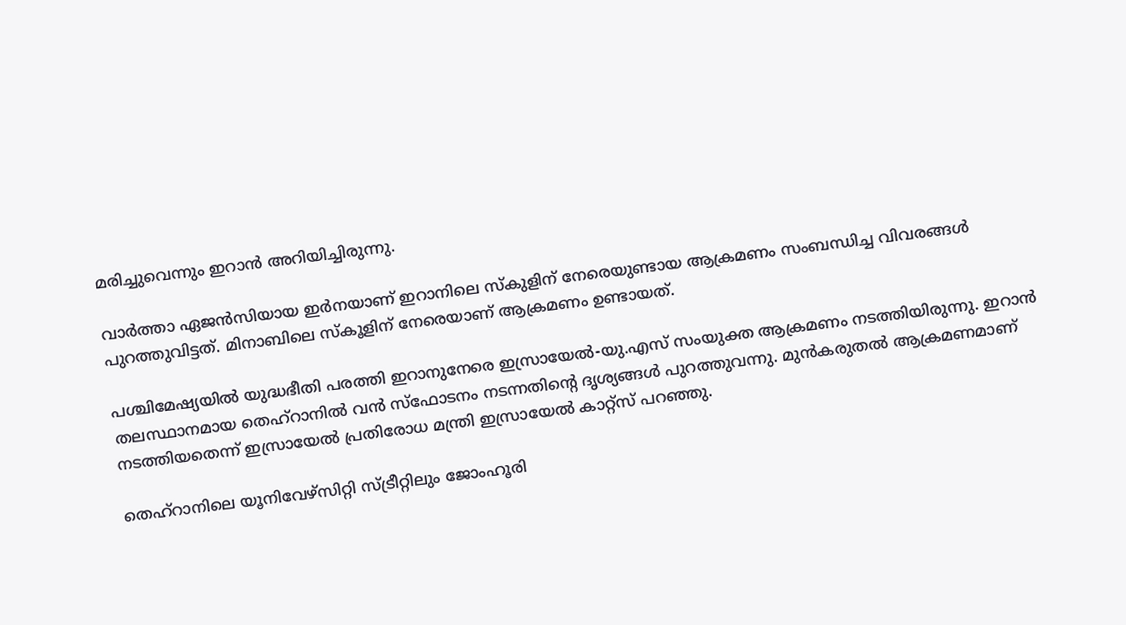മരിച്ചുവെന്നും ഇറാൻ അറിയിച്ചിരുന്നു.

വാർത്താ ഏജൻസിയായ ഇർനയാണ് ഇറാനിലെ സ്കുളിന് നേരെയുണ്ടായ ആക്രമണം സംബന്ധിച്ച വിവരങ്ങൾ പുറത്തുവിട്ടത്. മിനാബിലെ സ്കൂളിന് നേരെയാണ് ആക്രമണം ഉണ്ടായത്.

പശ്ചിമേഷ്യയിൽ യുദ്ധഭീതി പരത്തി ഇറാനുനേരെ ഇസ്രായേൽ-യു.എസ് സംയുക്ത ആക്രമണം നടത്തിയിരുന്നു. ഇറാൻ തലസ്ഥാനമായ തെഹ്റാനിൽ വൻ സ്ഫോടനം നടന്നതിന്‍റെ ദൃശ്യങ്ങൾ പുറത്തുവന്നു. മുൻകരുതൽ ആക്രമണമാണ് നടത്തിയതെന്ന് ഇസ്രായേൽ പ്രതിരോധ മന്ത്രി ഇസ്രായേൽ കാറ്റ്സ് പറഞ്ഞു.

തെഹ്റാനിലെ യൂനിവേഴ്സിറ്റി സ്ട്രീറ്റിലും ജോംഹൂരി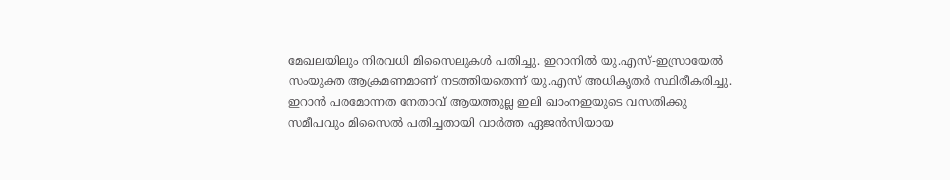മേഖലയിലും നിരവധി മിസൈലുകൾ പതിച്ചു. ഇറാനിൽ യു.എസ്-ഇസ്രായേൽ സംയുക്ത ആക്രമണമാണ് നടത്തിയതെന്ന് യു.എസ് അധികൃതർ സ്ഥിരീകരിച്ചു. ഇറാൻ പരമോന്നത നേതാവ് ആയത്തുല്ല ഇലി ഖാംനഇയുടെ വസതിക്കു സമീപവും മിസൈൽ പതിച്ചതായി വാർത്ത ഏജൻസിയായ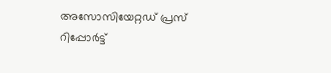അസോസിയേറ്റഡ് പ്രസ് റിപ്പോർട്ട്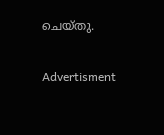ചെയ്തു.

Advertisment